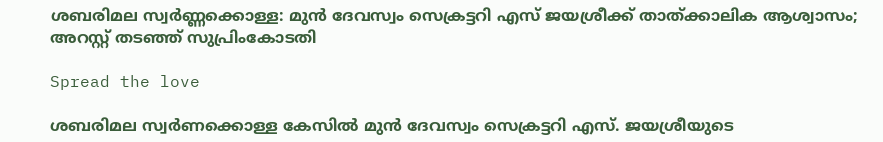ശബരിമല സ്വര്‍ണ്ണക്കൊള്ള: മുന്‍ ദേവസ്വം സെക്രട്ടറി എസ് ജയശ്രീക്ക് താത്ക്കാലിക ആശ്വാസം; അറസ്റ്റ് തടഞ്ഞ് സുപ്രിംകോടതി

Spread the love

ശബരിമല സ്വര്‍ണക്കൊള്ള കേസില്‍ മുന്‍ ദേവസ്വം സെക്രട്ടറി എസ്. ജയശ്രീയുടെ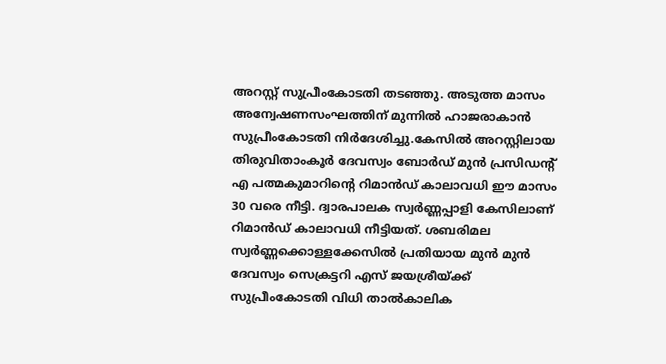അറസ്റ്റ് സുപ്രീംകോടതി തടഞ്ഞു. അടുത്ത മാസം അന്വേഷണസംഘത്തിന് മുന്നില്‍ ഹാജരാകാന്‍ സുപ്രീംകോടതി നിര്‍ദേശിച്ചു.കേസില്‍ അറസ്റ്റിലായ തിരുവിതാംകൂര്‍ ദേവസ്വം ബോര്‍ഡ് മുന്‍ പ്രസിഡന്റ് എ പത്മകുമാറിന്റെ റിമാന്‍ഡ് കാലാവധി ഈ മാസം 30 വരെ നീട്ടി. ദ്വാരപാലക സ്വര്‍ണ്ണപ്പാളി കേസിലാണ് റിമാന്‍ഡ് കാലാവധി നീട്ടിയത്. ശബരിമല സ്വര്‍ണ്ണക്കൊള്ളക്കേസില്‍ പ്രതിയായ മുന്‍ മുന്‍ ദേവസ്വം സെക്രട്ടറി എസ് ജയശ്രീയ്ക്ക് സുപ്രീംകോടതി വിധി താല്‍കാലിക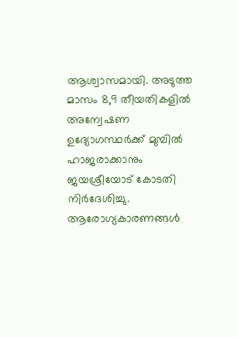ആശ്വാസമായി. അടുത്ത മാസം 8,9 തീയതികളില്‍ അന്വേഷണ ഉദ്യോഗസ്ഥര്‍ക്ക് മുമ്പില്‍ ഹാജരാക്കാനും ജയശ്രീയോട് കോടതി നിര്‍ദേശിച്ചു. ആരോഗ്യകാരണങ്ങള്‍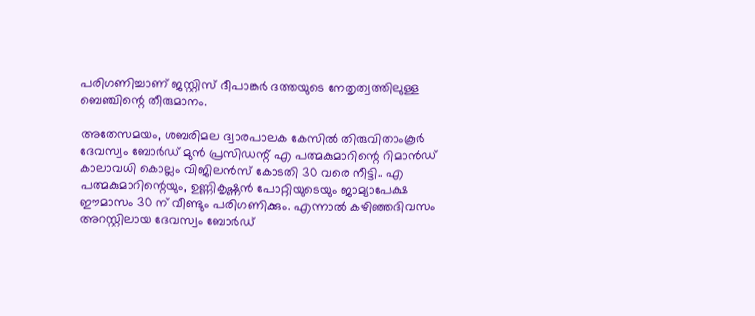പരിഗണിച്ചാണ് ജസ്റ്റിസ് ദീപാങ്കര്‍ ദത്തയുടെ നേതൃത്വത്തിലുള്ള ബെഞ്ചിന്റെ തീരുമാനം.

അതേസമയം, ശബരിമല ദ്വാരപാലക കേസില്‍ തിരുവിതാംകൂര്‍ ദേവസ്വം ബോര്‍ഡ് മുന്‍ പ്രസിഡന്റ് എ പത്മകുമാറിന്റെ റിമാന്‍ഡ് കാലാവധി കൊല്ലം വിജിലന്‍സ് കോടതി 30 വരെ നീട്ടി.. എ പത്മകുമാറിന്റെയും, ഉണ്ണികൃഷ്ണന്‍ പോറ്റിയുടെയും ജാമ്യാപേക്ഷ ഈമാസം 30 ന് വീണ്ടും പരിഗണിക്കും. എന്നാല്‍ കഴിഞ്ഞദിവസം അറസ്റ്റിലായ ദേവസ്വം ബോര്‍ഡ്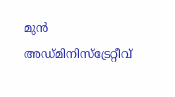മുന്‍ അഡ്മിനിസ്‌ട്രേറ്റീവ്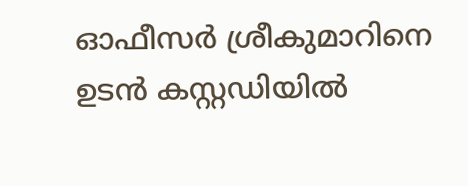ഓഫീസര്‍ ശ്രീകുമാറിനെ ഉടന്‍ കസ്റ്റഡിയില്‍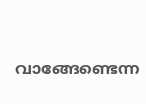വാങ്ങേണ്ടെന്ന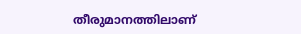തീരുമാനത്തിലാണ്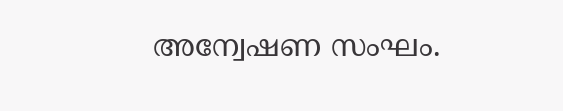അന്വേഷണ സംഘം.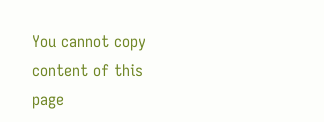You cannot copy content of this page